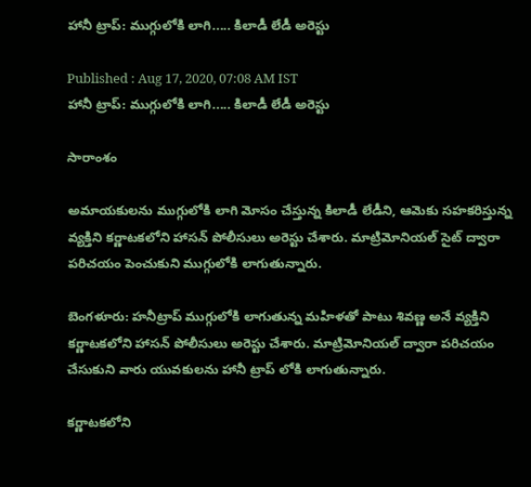హానీ ట్రాప్: ముగ్గులోకి లాగి..... కిలాడీ లేడీ అరెస్టు

Published : Aug 17, 2020, 07:08 AM IST
హానీ ట్రాప్: ముగ్గులోకి లాగి..... కిలాడీ లేడీ అరెస్టు

సారాంశం

అమాయకులను ముగ్గులోకి లాగి మోసం చేస్తున్న కిలాడీ లేడీని, ఆమెకు సహకరిస్తున్న వ్యక్తిని కర్ణాటకలోని హాసన్ పోలీసులు అరెస్టు చేశారు. మాట్రిమోనియల్ సైట్ ద్వారా పరిచయం పెంచుకుని ముగ్గులోకి లాగుతున్నారు.

బెంగళూరు: హనీట్రాప్ ముగ్గులోకి లాగుతున్న మహిళతో పాటు శివణ్ణ అనే వ్యక్తిని కర్ణాటకలోని హాసన్ పోలీసులు అరెస్టు చేశారు. మాట్రిమోనియల్ ద్వారా పరిచయం చేసుకుని వారు యువకులను హానీ ట్రాప్ లోకి లాగుతున్నారు.

కర్ణాటకలోని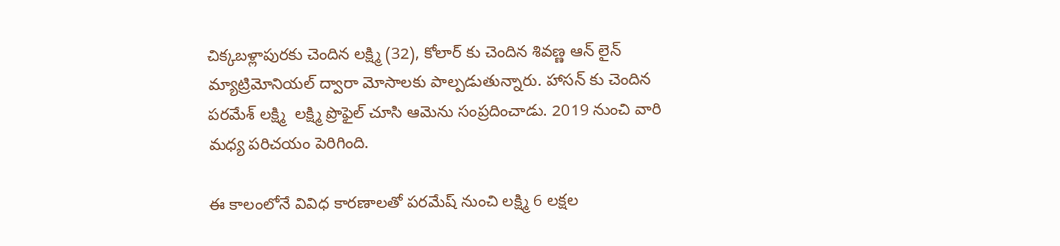చిక్కబళ్లాపురకు చెందిన లక్ష్మి (32), కోలార్ కు చెందిన శివణ్ణ ఆన్ లైన్ మ్యాట్రిమోనియల్ ద్వారా మోసాలకు పాల్పడుతున్నారు. హాసన్ కు చెందిన పరమేశ్ లక్ష్మి  లక్ష్మి ప్రొఫైల్ చూసి ఆమెను సంప్రదించాడు. 2019 నుంచి వారి మధ్య పరిచయం పెరిగింది.

ఈ కాలంలోనే వివిధ కారణాలతో పరమేష్ నుంచి లక్ష్మి 6 లక్షల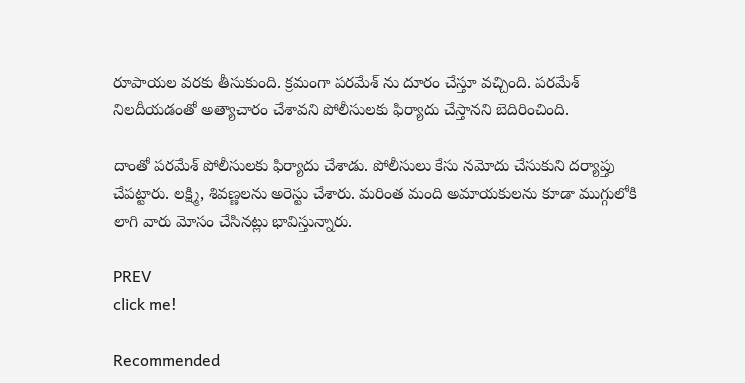రూపాయల వరకు తీసుకుంది. క్రమంగా పరమేశ్ ను దూరం చేస్తూ వచ్చింది. పరమేశ్ నిలదీయడంతో అత్యాచారం చేశావని పోలీసులకు ఫిర్యాదు చేస్తానని బెదిరించింది.

దాంతో పరమేశ్ పోలీసులకు ఫిర్యాదు చేశాడు. పోలీసులు కేసు నమోదు చేసుకుని దర్యాప్తు చేపట్టారు. లక్ష్మి, శివణ్ణలను అరెస్టు చేశారు. మరింత మంది అమాయకులను కూడా ముగ్గులోకి లాగి వారు మోసం చేసినట్లు భావిస్తున్నారు.

PREV
click me!

Recommended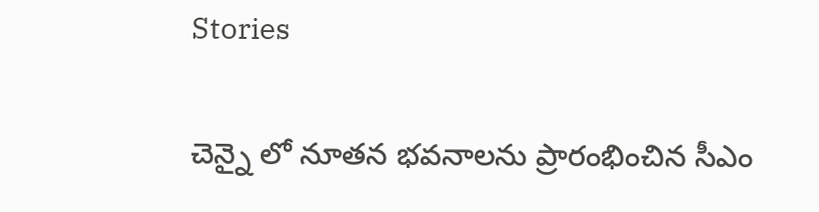Stories

చెన్నై లో నూతన భవనాలను ప్రారంభించిన సీఎం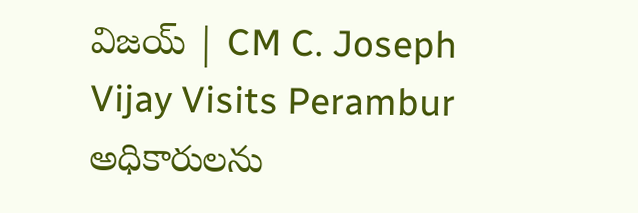విజయ్ | CM C. Joseph Vijay Visits Perambur
అధికారులను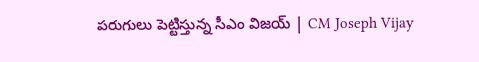పరుగులు పెట్టిస్తున్న సీఎం విజయ్ | CM Joseph Vijay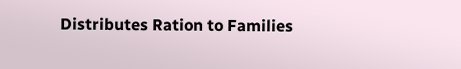Distributes Ration to Families